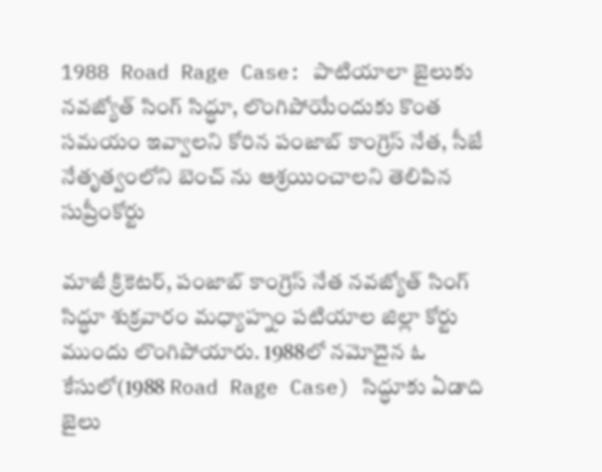1988 Road Rage Case: పాటియాలా జైలుకు న‌వ‌జ్యోత్ సింగ్ సిద్ధూ, లొంగిపోయేందుకు కొంత స‌మ‌యం ఇవ్వాలని కోరిన పంజాబ్‌ కాంగ్రెస్ నేత, సీజే నేతృత్వంలోని బెంచ్ ను ఆశ్ర‌యించాల‌ని తెలిపిన సుప్రీంకోర్టు

మాజీ క్రికెట‌ర్‌, పంజాబ్‌ కాంగ్రెస్ నేత న‌వ‌జ్యోత్ సింగ్ సిద్ధూ శుక్ర‌వారం మ‌ధ్యాహ్నం ప‌టియాల జిల్లా కోర్టు ముందు లొంగిపోయారు. 1988లో న‌మోదైన ఓ కేసులో(1988 Road Rage Case) సిద్ధూకు ఏడాది జైలు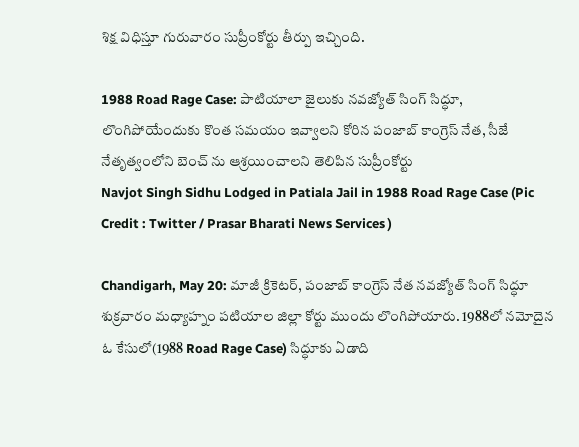శిక్ష విధిస్తూ గురువారం సుప్రీంకోర్టు తీర్పు ఇచ్చింది.

1988 Road Rage Case: పాటియాలా జైలుకు న‌వ‌జ్యోత్ సింగ్ సిద్ధూ, లొంగిపోయేందుకు కొంత స‌మ‌యం ఇవ్వాలని కోరిన పంజాబ్‌ కాంగ్రెస్ నేత, సీజే నేతృత్వంలోని బెంచ్ ను ఆశ్ర‌యించాల‌ని తెలిపిన సుప్రీంకోర్టు
Navjot Singh Sidhu Lodged in Patiala Jail in 1988 Road Rage Case (Pic Credit : Twitter / Prasar Bharati News Services )

Chandigarh, May 20: మాజీ క్రికెట‌ర్‌, పంజాబ్‌ కాంగ్రెస్ నేత న‌వ‌జ్యోత్ సింగ్ సిద్ధూ శుక్ర‌వారం మ‌ధ్యాహ్నం ప‌టియాల జిల్లా కోర్టు ముందు లొంగిపోయారు. 1988లో న‌మోదైన ఓ కేసులో(1988 Road Rage Case) సిద్ధూకు ఏడాది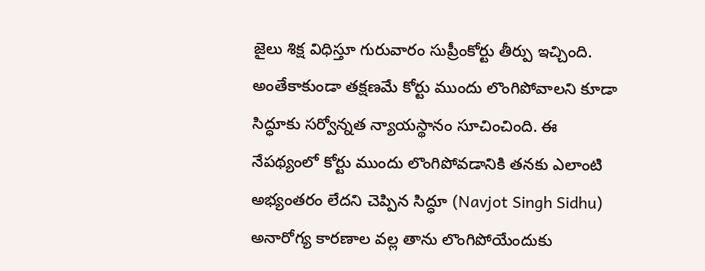జైలు శిక్ష విధిస్తూ గురువారం సుప్రీంకోర్టు తీర్పు ఇచ్చింది. అంతేకాకుండా త‌క్ష‌ణ‌మే కోర్టు ముందు లొంగిపోవాల‌ని కూడా సిద్ధూకు స‌ర్వోన్న‌త న్యాయ‌స్థానం సూచించింది. ఈ నేప‌థ్యంలో కోర్టు ముందు లొంగిపోవ‌డానికి త‌న‌కు ఎలాంటి అభ్యంత‌రం లేద‌ని చెప్పిన సిద్ధూ (Navjot Singh Sidhu) అనారోగ్య కార‌ణాల వ‌ల్ల తాను లొంగిపోయేందుకు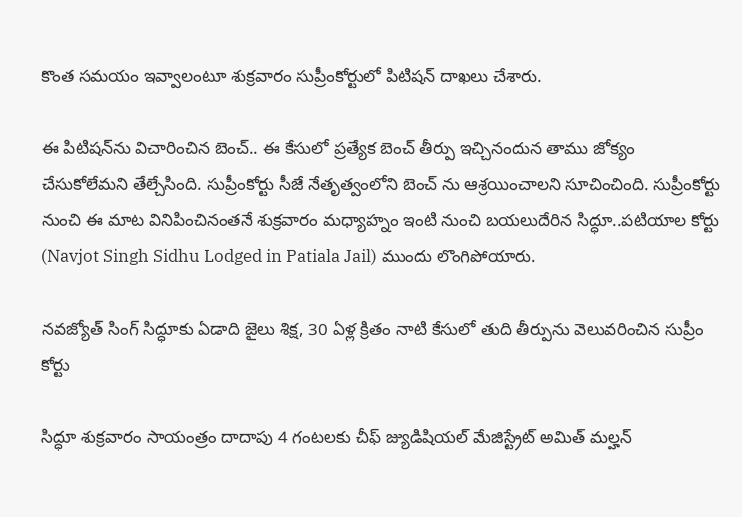కొంత స‌మ‌యం ఇవ్వాలంటూ శుక్ర‌వారం సుప్రీంకోర్టులో పిటిష‌న్ దాఖ‌లు చేశారు.

ఈ పిటిష‌న్‌ను విచారించిన బెంచ్‌.. ఈ కేసులో ప్ర‌త్యేక బెంచ్ తీర్పు ఇచ్చినందున తాము జోక్యం చేసుకోలేమని తేల్చేసింది. సుప్రీంకోర్టు సీజే నేతృత్వంలోని బెంచ్ ను ఆశ్ర‌యించాల‌ని సూచించింది. సుప్రీంకోర్టు నుంచి ఈ మాట వినిపించినంత‌నే శుక్ర‌వారం మ‌ధ్యాహ్నం ఇంటి నుంచి బ‌య‌లుదేరిన సిద్ధూ..ప‌టియాల కోర్టు (Navjot Singh Sidhu Lodged in Patiala Jail) ముందు లొంగిపోయారు.

నవజ్యోత్ సింగ్ సిద్ధూకు ఏడాది జైలు శిక్ష, 30 ఏళ్ల క్రితం నాటి కేసులో తుది తీర్పును వెలువరించిన సుప్రీం కోర్టు

సిద్ధూ శుక్రవారం సాయంత్రం దాదాపు 4 గంటలకు చీఫ్ జ్యుడిషియల్ మేజిస్ట్రేట్ అమిత్ మల్హన్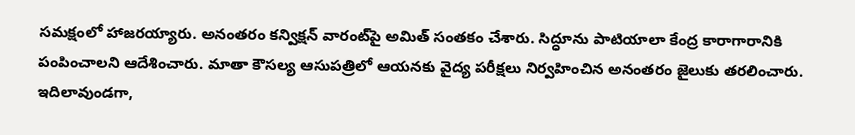సమక్షంలో హాజరయ్యారు. అనంతరం కన్విక్షన్ వారంట్‌పై అమిత్ సంతకం చేశారు. సిద్ధూను పాటియాలా కేంద్ర కారాగారానికి పంపించాలని ఆదేశించారు. మాతా కౌసల్య ఆసుపత్రిలో ఆయనకు వైద్య పరీక్షలు నిర్వహించిన అనంతరం జైలుకు తరలించారు. ఇదిలావుండగా,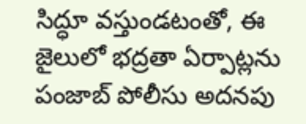సిద్ధూ వస్తుండటంతో, ఈ జైలులో భద్రతా ఏర్పాట్లను పంజాబ్ పోలీసు అదనపు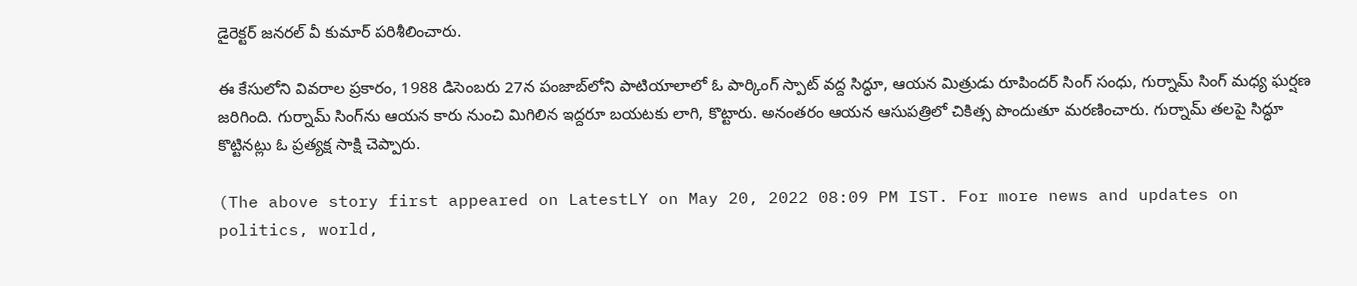డైరెక్టర్ జనరల్ వీ కుమార్ పరిశీలించారు.

ఈ కేసులోని వివరాల ప్రకారం, 1988 డిసెంబరు 27న పంజాబ్‌లోని పాటియాలాలో ఓ పార్కింగ్ స్పాట్ వద్ద సిద్ధూ, ఆయన మిత్రుడు రూపిందర్ సింగ్ సంధు, గుర్నామ్ సింగ్ మధ్య ఘర్షణ జరిగింది. గుర్నామ్ సింగ్‌ను ఆయన కారు నుంచి మిగిలిన ఇద్దరూ బయటకు లాగి, కొట్టారు. అనంతరం ఆయన ఆసుపత్రిలో చికిత్స పొందుతూ మరణించారు. గుర్నామ్‌ తలపై సిద్ధూ కొట్టినట్లు ఓ ప్రత్యక్ష సాక్షి చెప్పారు.

(The above story first appeared on LatestLY on May 20, 2022 08:09 PM IST. For more news and updates on politics, world,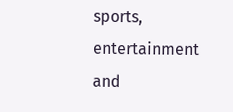sports, entertainment and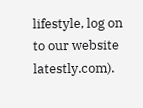lifestyle, log on to our website latestly.com).